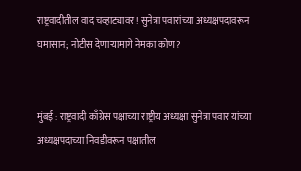राष्ट्रवादीतील वाद चव्हाट्यावर! सुनेत्रा पवारांच्या अध्यक्षपदावरून घमासान; नोटीस देणाऱ्यामागे नेमका कोण?


मुंबई : राष्ट्रवादी काँग्रेस पक्षाच्या राष्ट्रीय अध्यक्षा सुनेत्रा पवार यांच्या अध्यक्षपदाच्या निवडीवरून पक्षातील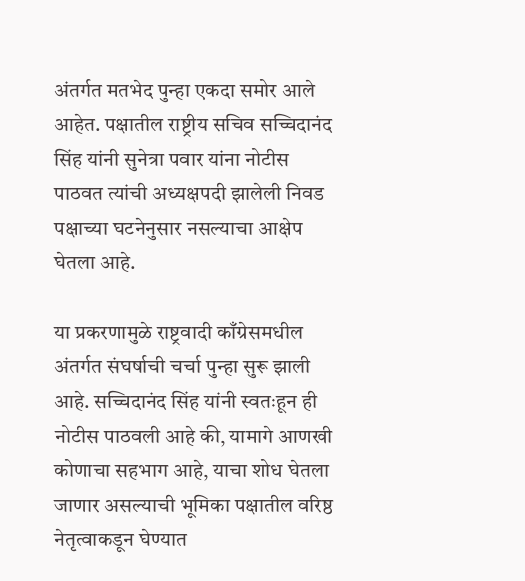अंतर्गत मतभेद पुन्हा एकदा समोर आले आहेत. पक्षातील राष्ट्रीय सचिव सच्चिदानंद सिंह यांनी सुनेत्रा पवार यांना नोटीस पाठवत त्यांची अध्यक्षपदी झालेली निवड पक्षाच्या घटनेनुसार नसल्याचा आक्षेप घेतला आहे.

या प्रकरणामुळे राष्ट्रवादी काँग्रेसमधील अंतर्गत संघर्षाची चर्चा पुन्हा सुरू झाली आहे. सच्चिदानंद सिंह यांनी स्वतःहून ही नोटीस पाठवली आहे की, यामागे आणखी कोणाचा सहभाग आहे, याचा शोध घेतला जाणार असल्याची भूमिका पक्षातील वरिष्ठ नेतृत्वाकडून घेण्यात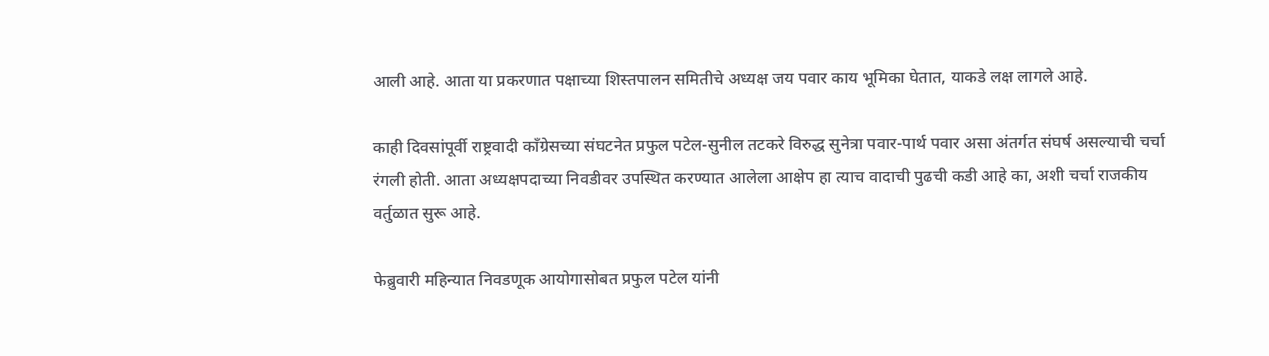आली आहे. आता या प्रकरणात पक्षाच्या शिस्तपालन समितीचे अध्यक्ष जय पवार काय भूमिका घेतात, याकडे लक्ष लागले आहे.

काही दिवसांपूर्वी राष्ट्रवादी काँग्रेसच्या संघटनेत प्रफुल पटेल-सुनील तटकरे विरुद्ध सुनेत्रा पवार-पार्थ पवार असा अंतर्गत संघर्ष असल्याची चर्चा रंगली होती. आता अध्यक्षपदाच्या निवडीवर उपस्थित करण्यात आलेला आक्षेप हा त्याच वादाची पुढची कडी आहे का, अशी चर्चा राजकीय वर्तुळात सुरू आहे.

फेब्रुवारी महिन्यात निवडणूक आयोगासोबत प्रफुल पटेल यांनी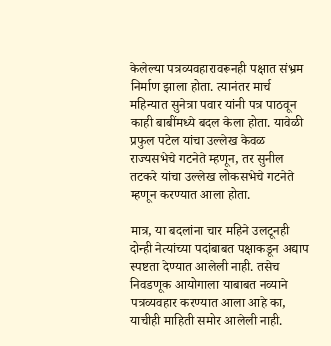केलेल्या पत्रव्यवहारावरूनही पक्षात संभ्रम निर्माण झाला होता. त्यानंतर मार्च महिन्यात सुनेत्रा पवार यांनी पत्र पाठवून काही बाबींमध्ये बदल केला होता. यावेळी प्रफुल पटेल यांचा उल्लेख केवळ राज्यसभेचे गटनेते म्हणून, तर सुनील तटकरे यांचा उल्लेख लोकसभेचे गटनेते म्हणून करण्यात आला होता.

मात्र, या बदलांना चार महिने उलटूनही दोन्ही नेत्यांच्या पदांबाबत पक्षाकडून अद्याप स्पष्टता देण्यात आलेली नाही. तसेच निवडणूक आयोगाला याबाबत नव्याने पत्रव्यवहार करण्यात आला आहे का, याचीही माहिती समोर आलेली नाही.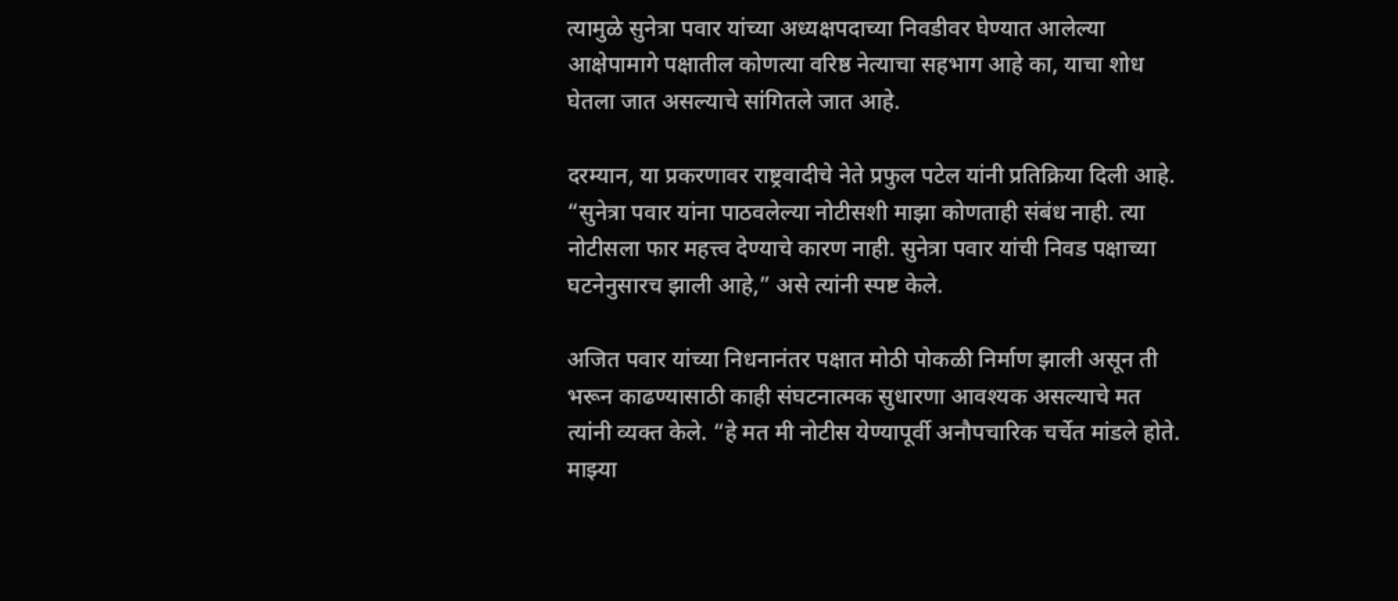त्यामुळे सुनेत्रा पवार यांच्या अध्यक्षपदाच्या निवडीवर घेण्यात आलेल्या आक्षेपामागे पक्षातील कोणत्या वरिष्ठ नेत्याचा सहभाग आहे का, याचा शोध घेतला जात असल्याचे सांगितले जात आहे.

दरम्यान, या प्रकरणावर राष्ट्रवादीचे नेते प्रफुल पटेल यांनी प्रतिक्रिया दिली आहे. “सुनेत्रा पवार यांना पाठवलेल्या नोटीसशी माझा कोणताही संबंध नाही. त्या नोटीसला फार महत्त्व देण्याचे कारण नाही. सुनेत्रा पवार यांची निवड पक्षाच्या घटनेनुसारच झाली आहे,” असे त्यांनी स्पष्ट केले.

अजित पवार यांच्या निधनानंतर पक्षात मोठी पोकळी निर्माण झाली असून ती भरून काढण्यासाठी काही संघटनात्मक सुधारणा आवश्यक असल्याचे मत त्यांनी व्यक्त केले. “हे मत मी नोटीस येण्यापूर्वी अनौपचारिक चर्चेत मांडले होते. माझ्या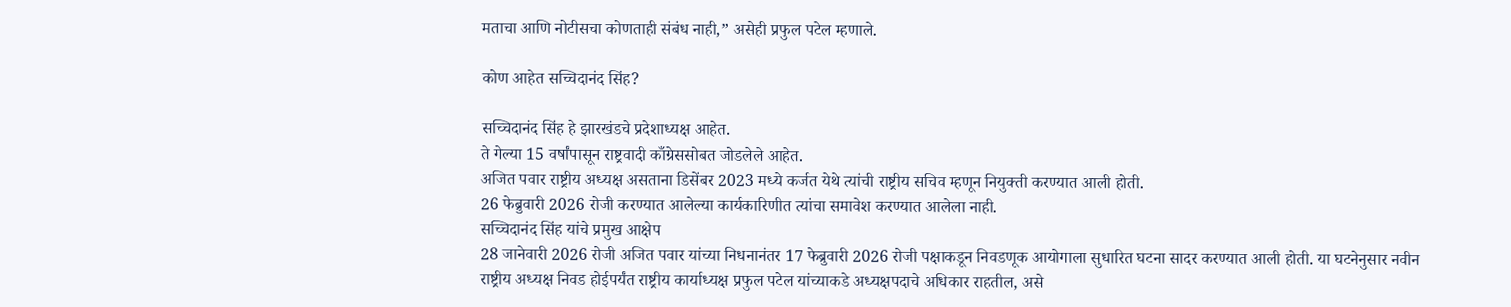मताचा आणि नोटीसचा कोणताही संबंध नाही,” असेही प्रफुल पटेल म्हणाले.

कोण आहेत सच्चिदानंद सिंह?

सच्चिदानंद सिंह हे झारखंडचे प्रदेशाध्यक्ष आहेत.
ते गेल्या 15 वर्षांपासून राष्ट्रवादी काँग्रेससोबत जोडलेले आहेत.
अजित पवार राष्ट्रीय अध्यक्ष असताना डिसेंबर 2023 मध्ये कर्जत येथे त्यांची राष्ट्रीय सचिव म्हणून नियुक्ती करण्यात आली होती.
26 फेब्रुवारी 2026 रोजी करण्यात आलेल्या कार्यकारिणीत त्यांचा समावेश करण्यात आलेला नाही.
सच्चिदानंद सिंह यांचे प्रमुख आक्षेप
28 जानेवारी 2026 रोजी अजित पवार यांच्या निधनानंतर 17 फेब्रुवारी 2026 रोजी पक्षाकडून निवडणूक आयोगाला सुधारित घटना सादर करण्यात आली होती. या घटनेनुसार नवीन राष्ट्रीय अध्यक्ष निवड होईपर्यंत राष्ट्रीय कार्याध्यक्ष प्रफुल पटेल यांच्याकडे अध्यक्षपदाचे अधिकार राहतील, असे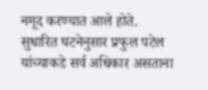नमूद करण्यात आले होते.
सुधारित घटनेनुसार प्रफुल पटेल यांच्याकडे सर्व अधिकार असताना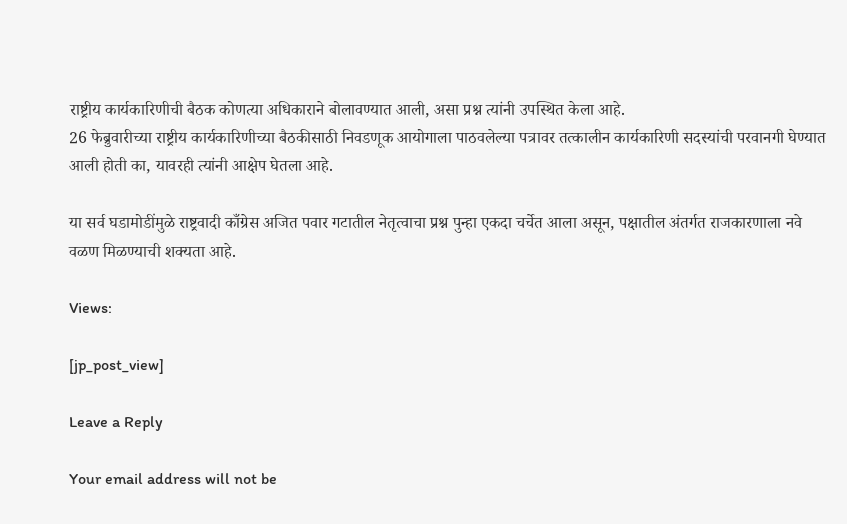राष्ट्रीय कार्यकारिणीची बैठक कोणत्या अधिकाराने बोलावण्यात आली, असा प्रश्न त्यांनी उपस्थित केला आहे.
26 फेब्रुवारीच्या राष्ट्रीय कार्यकारिणीच्या बैठकीसाठी निवडणूक आयोगाला पाठवलेल्या पत्रावर तत्कालीन कार्यकारिणी सदस्यांची परवानगी घेण्यात आली होती का, यावरही त्यांनी आक्षेप घेतला आहे.

या सर्व घडामोडींमुळे राष्ट्रवादी काँग्रेस अजित पवार गटातील नेतृत्वाचा प्रश्न पुन्हा एकदा चर्चेत आला असून, पक्षातील अंतर्गत राजकारणाला नवे वळण मिळण्याची शक्यता आहे.

Views:

[jp_post_view]

Leave a Reply

Your email address will not be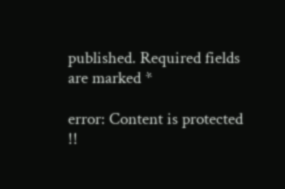published. Required fields are marked *

error: Content is protected !!